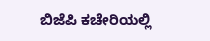ಬಿಜೆಪಿ ಕಚೇರಿಯಲ್ಲಿ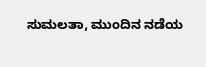ಸುಮಲತಾ, ಮುಂದಿನ ನಡೆಯ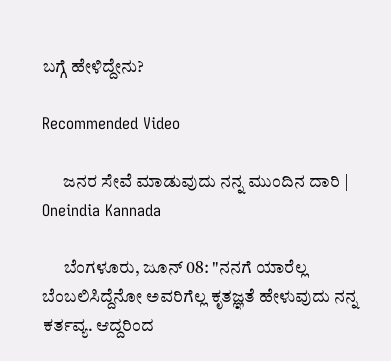ಬಗ್ಗೆ ಹೇಳಿದ್ದೇನು?

Recommended Video

      ಜನರ ಸೇವೆ ಮಾಡುವುದು ನನ್ನ ಮುಂದಿನ ದಾರಿ | Oneindia Kannada

      ಬೆಂಗಳೂರು, ಜೂನ್ 08: "ನನಗೆ ಯಾರೆಲ್ಲ ಬೆಂಬಲಿಸಿದ್ದೆನೋ ಅವರಿಗೆಲ್ಲ ಕೃತಜ್ಞತೆ ಹೇಳುವುದು ನನ್ನ ಕರ್ತವ್ಯ. ಆದ್ದರಿಂದ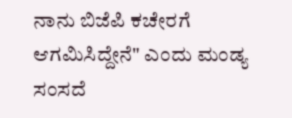ನಾನು ಬಿಜೆಪಿ ಕಚೇರಗೆ ಆಗಮಿಸಿದ್ದೇನೆ" ಎಂದು ಮಂಡ್ಯ ಸಂಸದೆ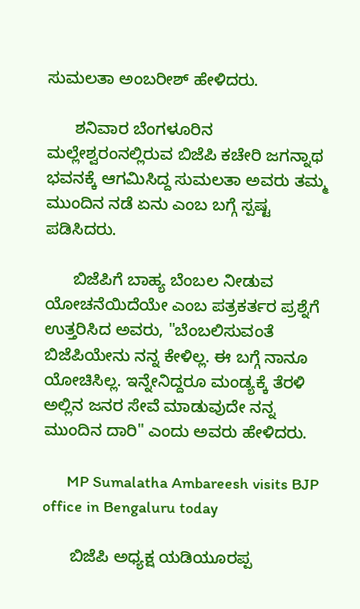ಸುಮಲತಾ ಅಂಬರೀಶ್ ಹೇಳಿದರು.

      ಶನಿವಾರ ಬೆಂಗಳೂರಿನ ಮಲ್ಲೇಶ್ವರಂನಲ್ಲಿರುವ ಬಿಜೆಪಿ ಕಚೇರಿ ಜಗನ್ನಾಥ ಭವನಕ್ಕೆ ಆಗಮಿಸಿದ್ದ ಸುಮಲತಾ ಅವರು ತಮ್ಮ ಮುಂದಿನ ನಡೆ ಏನು ಎಂಬ ಬಗ್ಗೆ ಸ್ಪಷ್ಟ ಪಡಿಸಿದರು.

      ಬಿಜೆಪಿಗೆ ಬಾಹ್ಯ ಬೆಂಬಲ ನೀಡುವ ಯೋಚನೆಯಿದೆಯೇ ಎಂಬ ಪತ್ರಕರ್ತರ ಪ್ರಶ್ನೆಗೆ ಉತ್ತರಿಸಿದ ಅವರು, "ಬೆಂಬಲಿಸುವಂತೆ ಬಿಜೆಪಿಯೇನು ನನ್ನ ಕೇಳಿಲ್ಲ. ಈ ಬಗ್ಗೆ ನಾನೂ ಯೋಚಿಸಿಲ್ಲ. ಇನ್ನೇನಿದ್ದರೂ ಮಂಡ್ಯಕ್ಕೆ ತೆರಳಿ ಅಲ್ಲಿನ ಜನರ ಸೇವೆ ಮಾಡುವುದೇ ನನ್ನ ಮುಂದಿನ ದಾರಿ" ಎಂದು ಅವರು ಹೇಳಿದರು.

      MP Sumalatha Ambareesh visits BJP office in Bengaluru today

      ಬಿಜೆಪಿ ಅಧ್ಯಕ್ಷ ಯಡಿಯೂರಪ್ಪ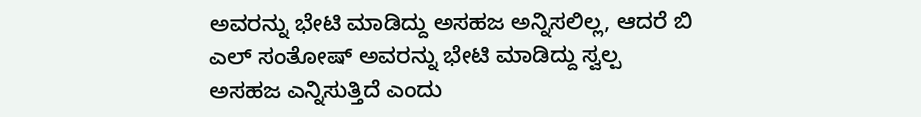ಅವರನ್ನು ಭೇಟಿ ಮಾಡಿದ್ದು ಅಸಹಜ ಅನ್ನಿಸಲಿಲ್ಲ, ಆದರೆ ಬಿ ಎಲ್ ಸಂತೋಷ್ ಅವರನ್ನು ಭೇಟಿ ಮಾಡಿದ್ದು ಸ್ವಲ್ಪ ಅಸಹಜ ಎನ್ನಿಸುತ್ತಿದೆ ಎಂದು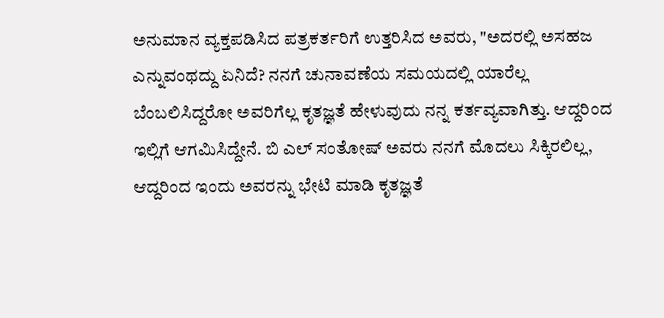ಅನುಮಾನ ವ್ಯಕ್ತಪಡಿಸಿದ ಪತ್ರಕರ್ತರಿಗೆ ಉತ್ತರಿಸಿದ ಅವರು, "ಅದರಲ್ಲಿ ಅಸಹಜ ಎನ್ನುವಂಥದ್ದು ಏನಿದೆ? ನನಗೆ ಚುನಾವಣೆಯ ಸಮಯದಲ್ಲಿ ಯಾರೆಲ್ಲ ಬೆಂಬಲಿಸಿದ್ದರೋ ಅವರಿಗೆಲ್ಲ ಕೃತಜ್ಞತೆ ಹೇಳುವುದು ನನ್ನ ಕರ್ತವ್ಯವಾಗಿತ್ತು. ಆದ್ದರಿಂದ ಇಲ್ಲಿಗೆ ಆಗಮಿಸಿದ್ದೇನೆ. ಬಿ ಎಲ್ ಸಂತೋಷ್ ಅವರು ನನಗೆ ಮೊದಲು ಸಿಕ್ಕಿರಲಿಲ್ಲ, ಆದ್ದರಿಂದ ಇಂದು ಅವರನ್ನು ಭೇಟಿ ಮಾಡಿ ಕೃತಜ್ಞತೆ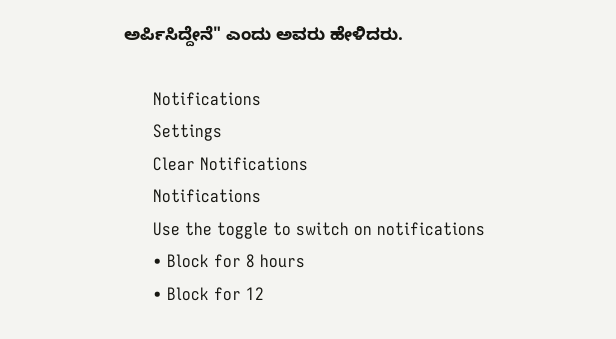ಅರ್ಪಿಸಿದ್ದೇನೆ" ಎಂದು ಅವರು ಹೇಳಿದರು.

      Notifications
      Settings
      Clear Notifications
      Notifications
      Use the toggle to switch on notifications
      • Block for 8 hours
      • Block for 12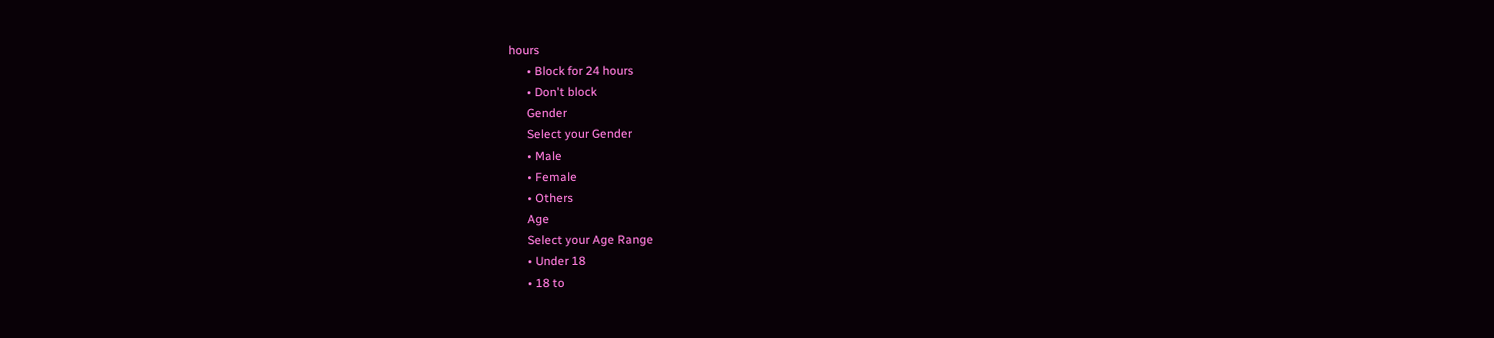hours
      • Block for 24 hours
      • Don't block
      Gender
      Select your Gender
      • Male
      • Female
      • Others
      Age
      Select your Age Range
      • Under 18
      • 18 to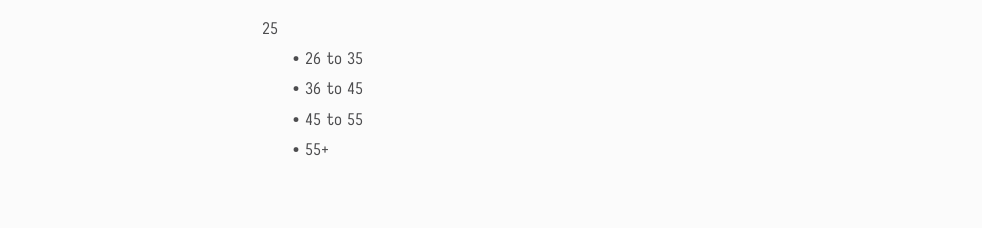25
      • 26 to 35
      • 36 to 45
      • 45 to 55
      • 55+